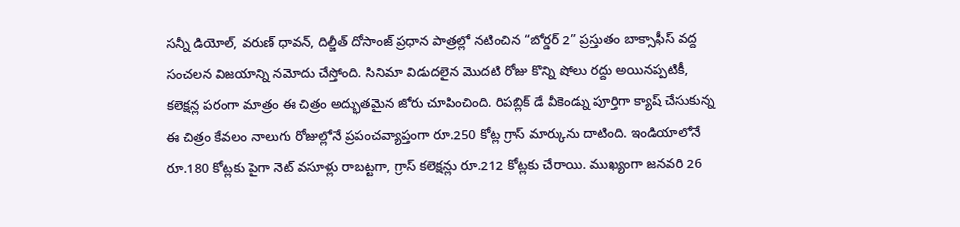సన్నీ డియోల్, వరుణ్ ధావన్, దిల్జీత్ దోసాంజ్ ప్రధాన పాత్రల్లో నటించిన “బోర్డర్ 2” ప్రస్తుతం బాక్సాఫీస్ వద్ద సంచలన విజయాన్ని నమోదు చేస్తోంది. సినిమా విడుదలైన మొదటి రోజు కొన్ని షోలు రద్దు అయినప్పటికీ, కలెక్షన్ల పరంగా మాత్రం ఈ చిత్రం అద్భుతమైన జోరు చూపించింది. రిపబ్లిక్ డే వీకెండ్ను పూర్తిగా క్యాష్ చేసుకున్న ఈ చిత్రం కేవలం నాలుగు రోజుల్లోనే ప్రపంచవ్యాప్తంగా రూ.250 కోట్ల గ్రాస్ మార్కును దాటింది. ఇండియాలోనే రూ.180 కోట్లకు పైగా నెట్ వసూళ్లు రాబట్టగా, గ్రాస్ కలెక్షన్లు రూ.212 కోట్లకు చేరాయి. ముఖ్యంగా జనవరి 26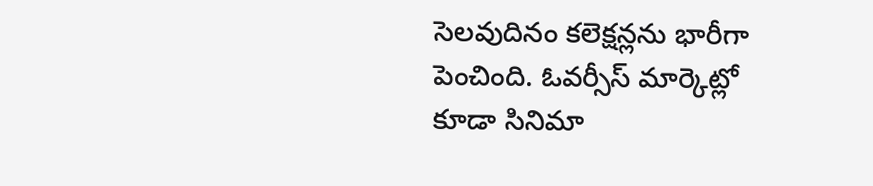సెలవుదినం కలెక్షన్లను భారీగా పెంచింది. ఓవర్సీస్ మార్కెట్లో కూడా సినిమా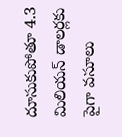దూసుకుపోతూ 4.3 మిలియన్ డాలర్లకు పైగా వసూలు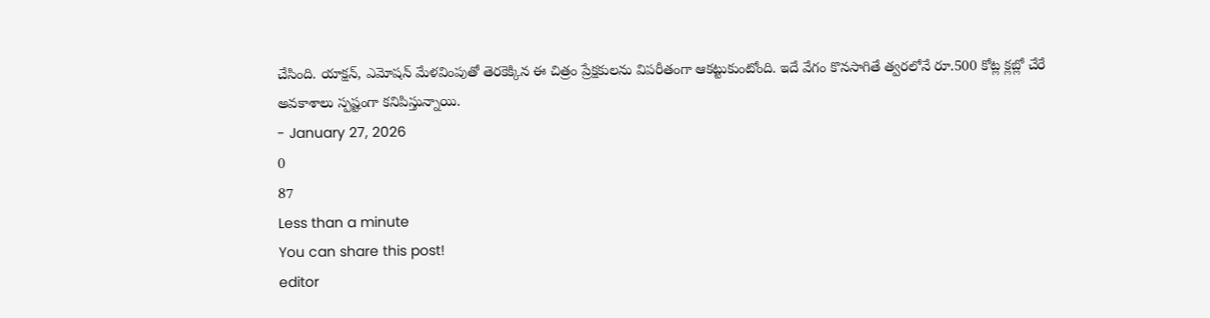చేసింది. యాక్షన్, ఎమోషన్ మేళవింపుతో తెరకెక్కిన ఈ చిత్రం ప్రేక్షకులను విపరీతంగా ఆకట్టుకుంటోంది. ఇదే వేగం కొనసాగితే త్వరలోనే రూ.500 కోట్ల క్లబ్లో చేరే అవకాశాలు స్పష్టంగా కనిపిస్తున్నాయి.
- January 27, 2026
0
87
Less than a minute
You can share this post!
editor